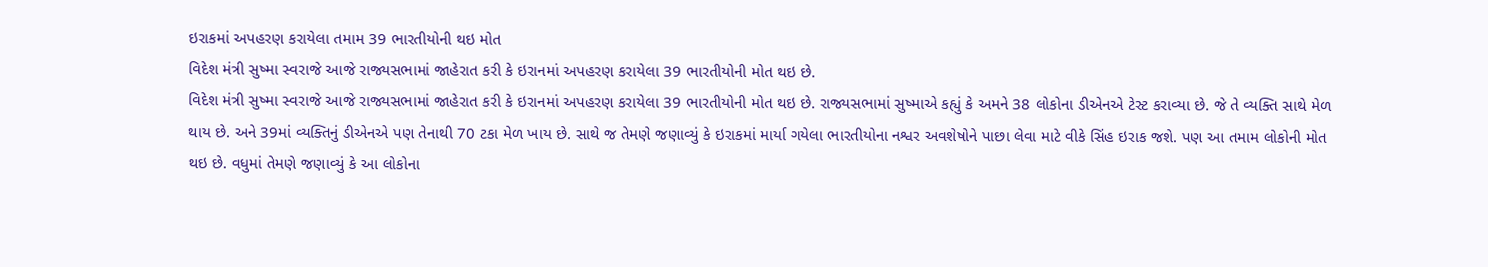ઇરાકમાં અપહરણ કરાયેલા તમામ 39 ભારતીયોની થઇ મોત
વિદેશ મંત્રી સુષ્મા સ્વરાજે આજે રાજ્યસભામાં જાહેરાત કરી કે ઇરાનમાં અપહરણ કરાયેલા 39 ભારતીયોની મોત થઇ છે.
વિદેશ મંત્રી સુષ્મા સ્વરાજે આજે રાજ્યસભામાં જાહેરાત કરી કે ઇરાનમાં અપહરણ કરાયેલા 39 ભારતીયોની મોત થઇ છે. રાજ્યસભામાં સુષ્માએ કહ્યું કે અમને 38 લોકોના ડીએનએ ટેસ્ટ કરાવ્યા છે. જે તે વ્યક્તિ સાથે મેળ થાય છે. અને 39માં વ્યક્તિનું ડીએનએ પણ તેનાથી 70 ટકા મેળ ખાય છે. સાથે જ તેમણે જણાવ્યું કે ઇરાકમાં માર્યા ગયેલા ભારતીયોના નશ્વર અવશેષોને પાછા લેવા માટે વીકે સિંહ ઇરાક જશે. પણ આ તમામ લોકોની મોત થઇ છે. વધુમાં તેમણે જણાવ્યું કે આ લોકોના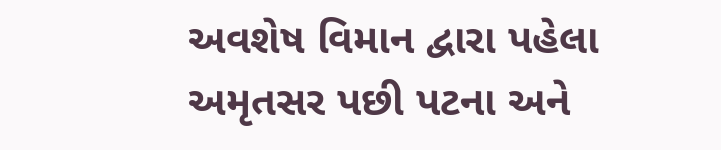અવશેષ વિમાન દ્વારા પહેલા અમૃતસર પછી પટના અને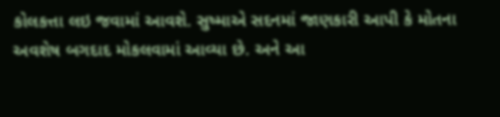કોલકત્તા લઇ જવામાં આવશે. સુષ્માએ સદનમાં જાણકારી આપી કે મોતના અવશેષ બગદાદ મોકલવામાં આવ્યા છે. અને આ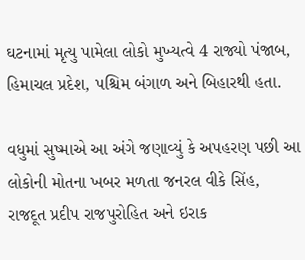ઘટનામાં મૃત્યુ પામેલા લોકો મુખ્યત્વે 4 રાજ્યો પંજાબ, હિમાચલ પ્રદેશ, પશ્ચિમ બંગાળ અને બિહારથી હતા.

વધુમાં સુષ્માએ આ અંગે જણાવ્યું કે અપહરણ પછી આ લોકોની મોતના ખબર મળતા જનરલ વીકે સિંહ, રાજદૂત પ્રદીપ રાજપુરોહિત અને ઇરાક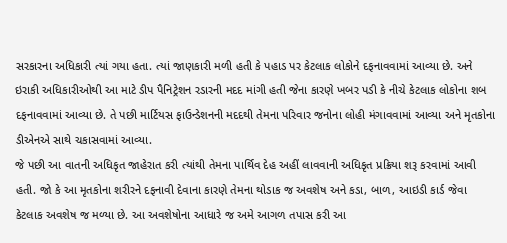સરકારના અધિકારી ત્યાં ગયા હતા. ત્યાં જાણકારી મળી હતી કે પહાડ પર કેટલાક લોકોને દફનાવવામાં આવ્યા છે. અને ઇરાકી અધિકારીઓથી આ માટે ડીપ પૈનિટ્રેશન રડારની મદદ માંગી હતી જેના કારણે ખબર પડી કે નીચે કેટલાક લોકોના શબ દફનાવવામાં આવ્યા છે. તે પછી માર્ટિયસ ફાઉન્ડેશનની મદદથી તેમના પરિવાર જનોના લોહી મંગાવવામાં આવ્યા અને મૃતકોના ડીએનએ સાથે ચકાસવામાં આવ્યા.
જે પછી આ વાતની અધિકૃત જાહેરાત કરી ત્યાંથી તેમના પાર્થિવ દેહ અહીં લાવવાની અધિકૃત પ્રક્રિયા શરૂ કરવામાં આવી હતી. જો કે આ મૃતકોના શરીરને દફનાવી દેવાના કારણે તેમના થોડાક જ અવશેષ અને કડા, બાળ, આઇડી કાર્ડ જેવા કેટલાક અવશેષ જ મળ્યા છે. આ અવશેષોના આધારે જ અમે આગળ તપાસ કરી આ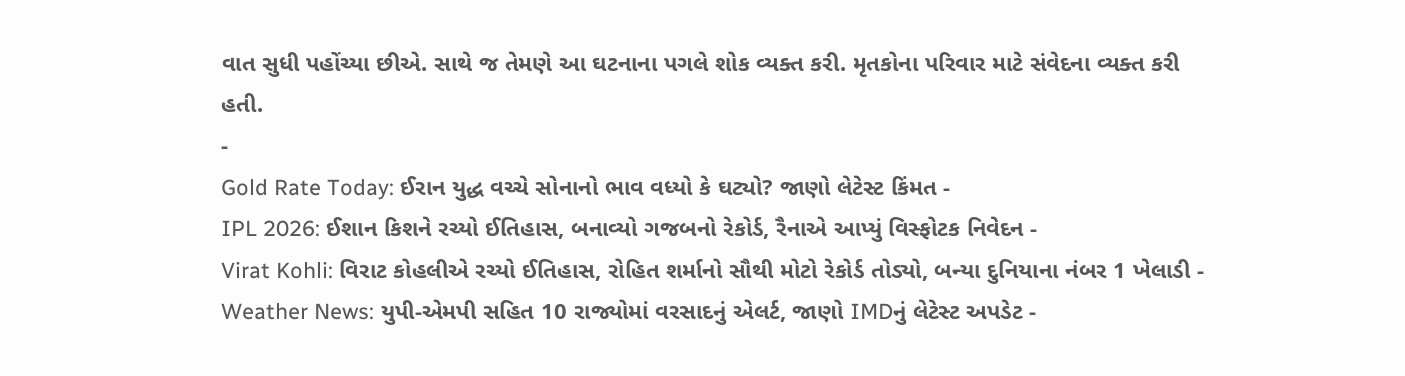વાત સુધી પહોંચ્યા છીએ. સાથે જ તેમણે આ ઘટનાના પગલે શોક વ્યક્ત કરી. મૃતકોના પરિવાર માટે સંવેદના વ્યક્ત કરી હતી.
-
Gold Rate Today: ઈરાન યુદ્ધ વચ્ચે સોનાનો ભાવ વધ્યો કે ઘટ્યો? જાણો લેટેસ્ટ કિંમત -
IPL 2026: ઈશાન કિશને રચ્યો ઈતિહાસ, બનાવ્યો ગજબનો રેકોર્ડ, રૈનાએ આપ્યું વિસ્ફોટક નિવેદન -
Virat Kohli: વિરાટ કોહલીએ રચ્યો ઈતિહાસ, રોહિત શર્માનો સૌથી મોટો રેકોર્ડ તોડ્યો, બન્યા દુનિયાના નંબર 1 ખેલાડી -
Weather News: યુપી-એમપી સહિત 10 રાજ્યોમાં વરસાદનું એલર્ટ, જાણો IMDનું લેટેસ્ટ અપડેટ -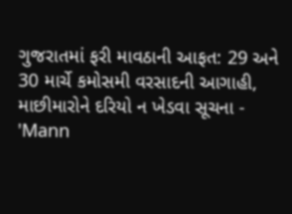ગુજરાતમાં ફરી માવઠાની આફત: 29 અને 30 માર્ચે કમોસમી વરસાદની આગાહી, માછીમારોને દરિયો ન ખેડવા સૂચના -
'Mann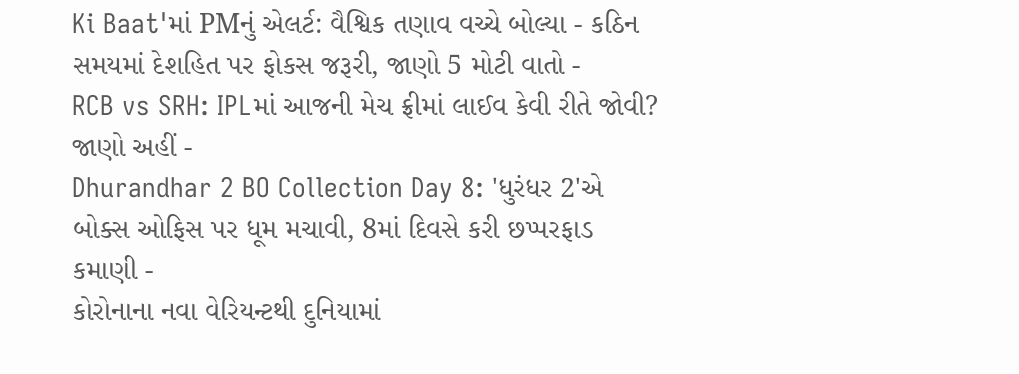Ki Baat'માં PMનું એલર્ટ: વૈશ્વિક તણાવ વચ્ચે બોલ્યા - કઠિન સમયમાં દેશહિત પર ફોકસ જરૂરી, જાણો 5 મોટી વાતો -
RCB vs SRH: IPLમાં આજની મેચ ફ્રીમાં લાઈવ કેવી રીતે જોવી? જાણો અહીં -
Dhurandhar 2 BO Collection Day 8: 'ધુરંધર 2'એ બોક્સ ઓફિસ પર ધૂમ મચાવી, 8માં દિવસે કરી છપ્પરફાડ કમાણી -
કોરોનાના નવા વેરિયન્ટથી દુનિયામાં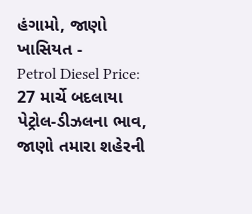હંગામો, જાણો ખાસિયત -
Petrol Diesel Price: 27 માર્ચે બદલાયા પેટ્રોલ-ડીઝલના ભાવ, જાણો તમારા શહેરની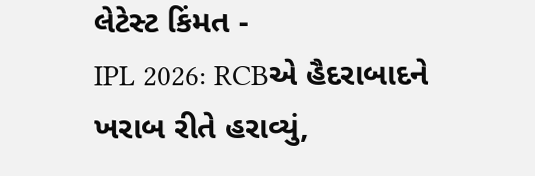લેટેસ્ટ કિંમત -
IPL 2026: RCBએ હૈદરાબાદને ખરાબ રીતે હરાવ્યું,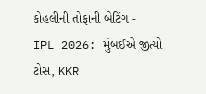કોહલીની તોફાની બેટિંગ -
IPL 2026: મુંબઈએ જીત્યો ટોસ, KKR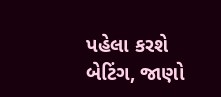પહેલા કરશે બેટિંગ, જાણો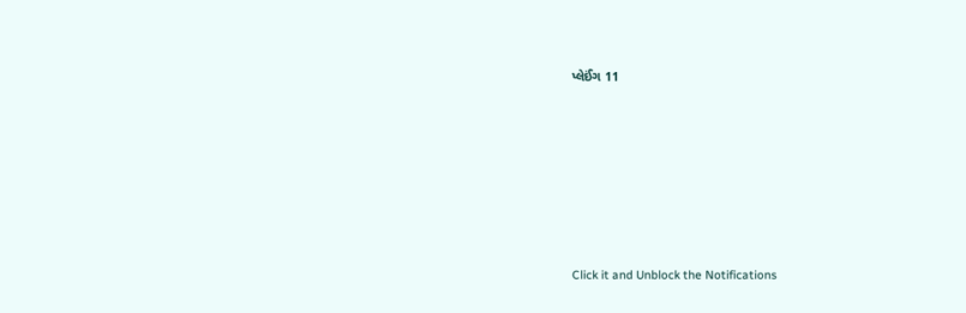પ્લેઈંગ 11









Click it and Unblock the Notifications